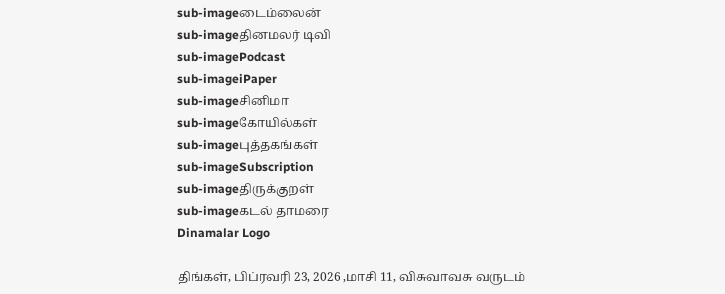sub-imageடைம்லைன்
sub-imageதினமலர் டிவி
sub-imagePodcast
sub-imageiPaper
sub-imageசினிமா
sub-imageகோயில்கள்
sub-imageபுத்தகங்கள்
sub-imageSubscription
sub-imageதிருக்குறள்
sub-imageகடல் தாமரை
Dinamalar Logo

திங்கள், பிப்ரவரி 23, 2026 ,மாசி 11, விசுவாவசு வருடம்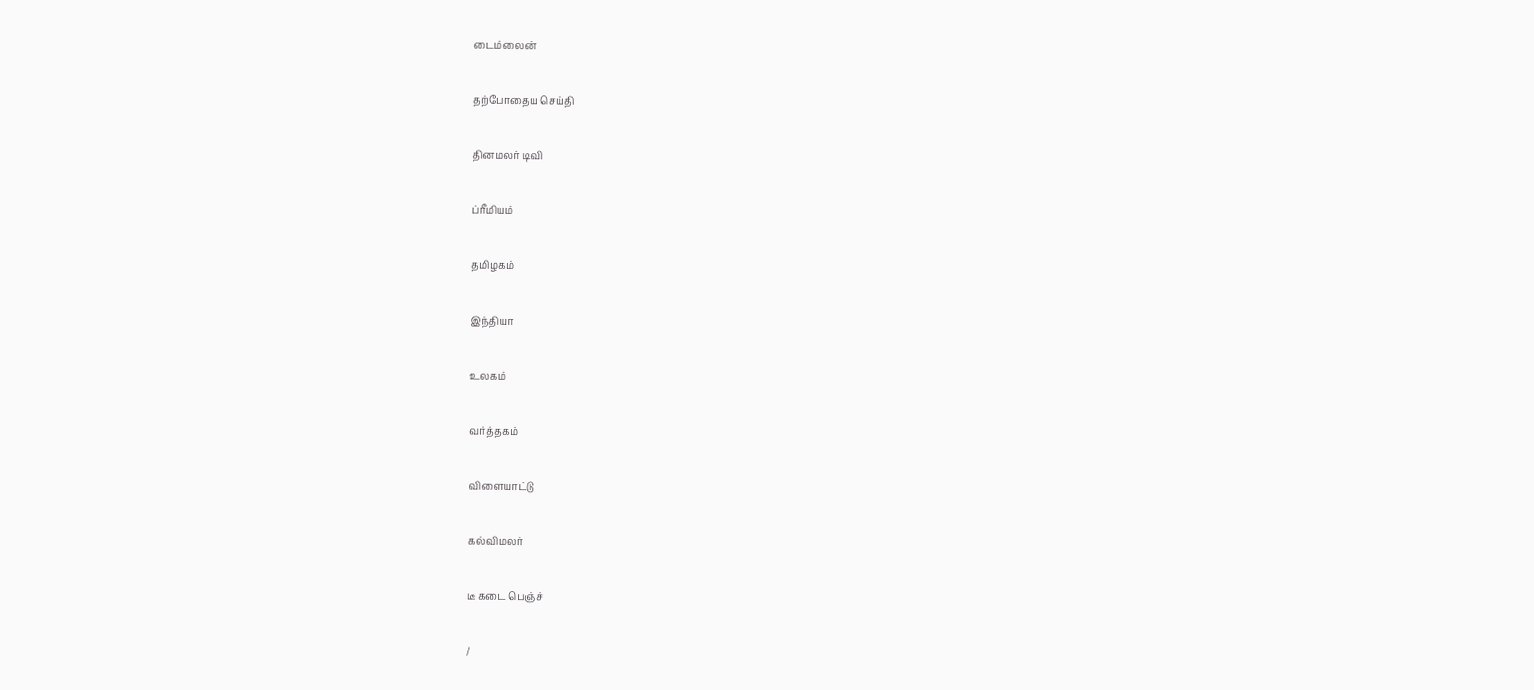டைம்லைன்


தற்போதைய செய்தி


தினமலர் டிவி


ப்ரீமியம்


தமிழகம்


இந்தியா


உலகம்


வர்த்தகம்


விளையாட்டு


கல்விமலர்


டீ கடை பெஞ்ச்


/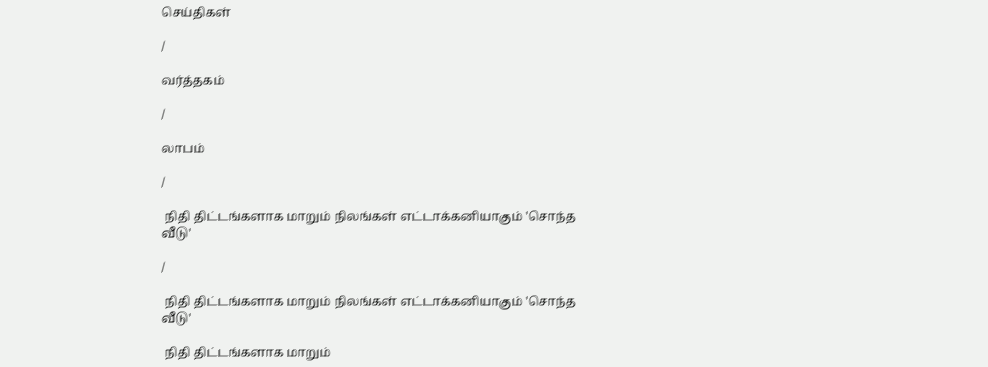செய்திகள்

/

வர்த்தகம்

/

லாபம்

/

 நிதி திட்டங்களாக மாறும் நிலங்கள் எட்டாக்கனியாகும் 'சொந்த வீடு'

/

 நிதி திட்டங்களாக மாறும் நிலங்கள் எட்டாக்கனியாகும் 'சொந்த வீடு'

 நிதி திட்டங்களாக மாறும்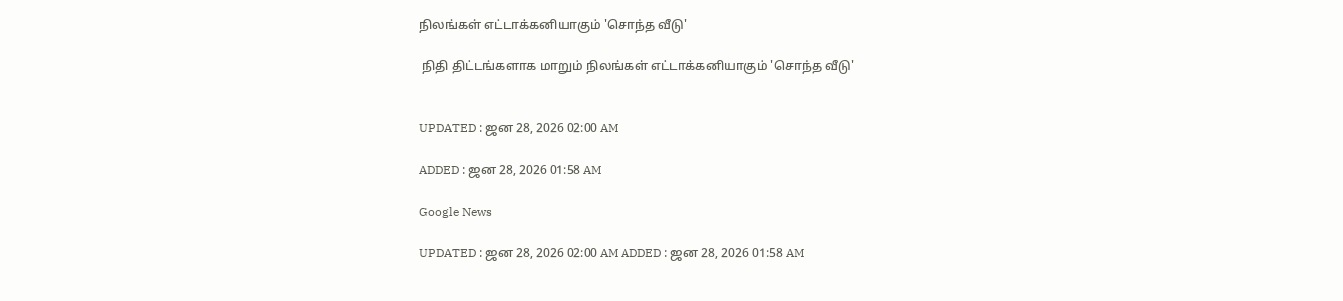நிலங்கள் எட்டாக்கனியாகும் 'சொந்த வீடு'

 நிதி திட்டங்களாக மாறும் நிலங்கள் எட்டாக்கனியாகும் 'சொந்த வீடு'


UPDATED : ஜன 28, 2026 02:00 AM

ADDED : ஜன 28, 2026 01:58 AM

Google News

UPDATED : ஜன 28, 2026 02:00 AM ADDED : ஜன 28, 2026 01:58 AM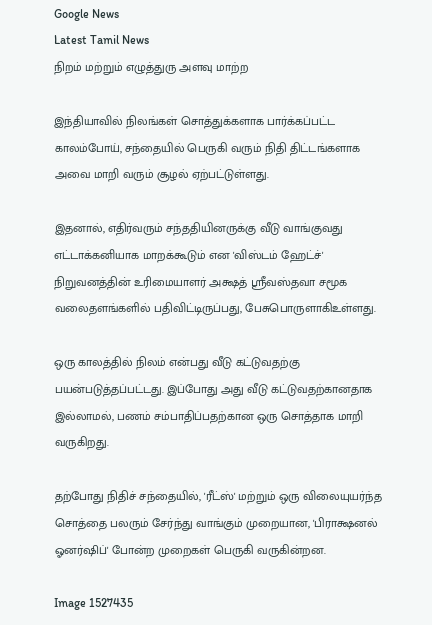Google News
Latest Tamil News
நிறம் மற்றும் எழுத்துரு அளவு மாற்ற

இந்தியாவில் நிலங்கள் சொத்துக்களாக பார்க்கப்பட்ட காலம்போய், சந்தையில் பெருகி வரும் நிதி திட்டங்களாக அவை மாறி வரும் சூழல் ஏற்பட்டுள்ளது.

இதனால், எதிர்வரும் சந்ததியினருக்கு வீடு வாங்குவது எட்டாக்கனியாக மாறக்கூடும் என 'விஸ்டம் ஹேட்ச்' நிறுவனத்தின் உரிமையாளர் அக்ஷத் ஸ்ரீவஸ்தவா சமூக வலைதளங்களில் பதிவிட்டிருப்பது, பேசுபொருளாகிஉள்ளது.

ஒரு காலத்தில் நிலம் என்பது வீடு கட்டுவதற்கு பயன்படுத்தப்பட்டது. இப்போது அது வீடு கட்டுவதற்கானதாக இல்லாமல், பணம் சம்பாதிப்பதற்கான ஒரு சொத்தாக மாறி வருகிறது.

தற்போது நிதிச் சந்தையில், 'ரீட்ஸ்' மற்றும் ஒரு விலையுயர்ந்த சொத்தை பலரும் சேர்ந்து வாங்கும் முறையான, 'பிராக்ஷனல் ஓனர்ஷிப்' போன்ற முறைகள் பெருகி வருகின்றன.

Image 1527435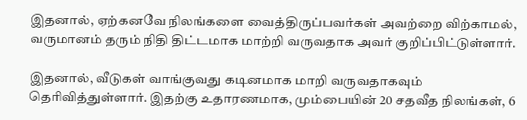இதனால், ஏற்கனவே நிலங்களை வைத்திருப்பவர்கள் அவற்றை விற்காமல், வருமானம் தரும் நிதி திட்டமாக மாற்றி வருவதாக அவர் குறிப்பிட்டுள்ளார்.

இதனால், வீடுகள் வாங்குவது கடினமாக மாறி வருவதாகவும் தெரிவித்துள்ளார். இதற்கு உதாரணமாக, மும்பையின் 20 சதவீத நிலங்கள், 6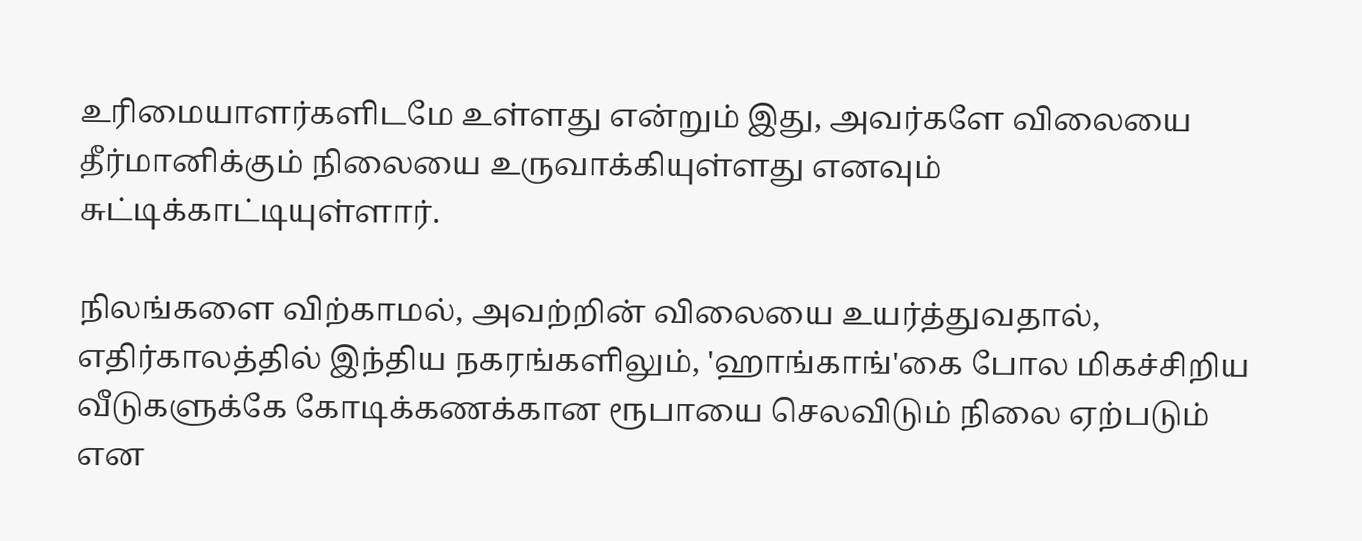உரிமையாளர்களிடமே உள்ளது என்றும் இது, அவர்களே விலையை தீர்மானிக்கும் நிலையை உருவாக்கியுள்ளது எனவும் சுட்டிக்காட்டியுள்ளார்.

நிலங்களை விற்காமல், அவற்றின் விலையை உயர்த்துவதால், எதிர்காலத்தில் இந்திய நகரங்களிலும், 'ஹாங்காங்'கை போல மிகச்சிறிய வீடுகளுக்கே கோடிக்கணக்கான ரூபாயை செலவிடும் நிலை ஏற்படும் என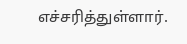எச்சரித்துள்ளார்.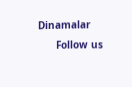Dinamalar
      Follow us